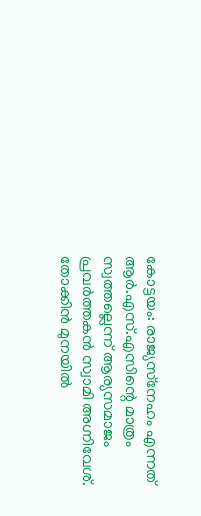കോട്ടയം: രാജ്യസ്‌നേഹം എന്നത് ആര്‍.എസ്.എസിന്റെ മാത്രം സ്വത്തല്ലെന്ന് ആര്യസമാജം പ്രവര്‍ത്തകന്‍ സ്വാമി അഗ്നിവേശ്. തോക്കിന്‍ മുനയില്‍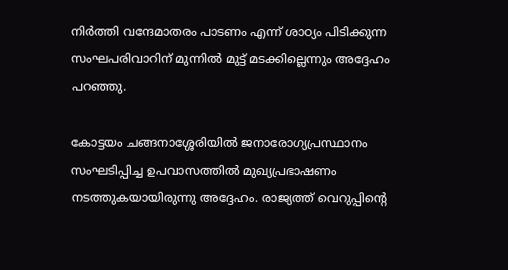നിര്‍ത്തി വന്ദേമാതരം പാടണം എന്ന് ശാഠ്യം പിടിക്കുന്ന സംഘപരിവാറിന് മുന്നില്‍ മുട്ട് മടക്കില്ലെന്നും അദ്ദേഹം പറഞ്ഞു.

കോട്ടയം ചങ്ങനാശ്ശേരിയില്‍ ജനാരോഗ്യപ്രസ്ഥാനം സംഘടിപ്പിച്ച ഉപവാസത്തില്‍ മുഖ്യപ്രഭാഷണം നടത്തുകയായിരുന്നു അദ്ദേഹം. രാജ്യത്ത് വെറുപ്പിന്റെ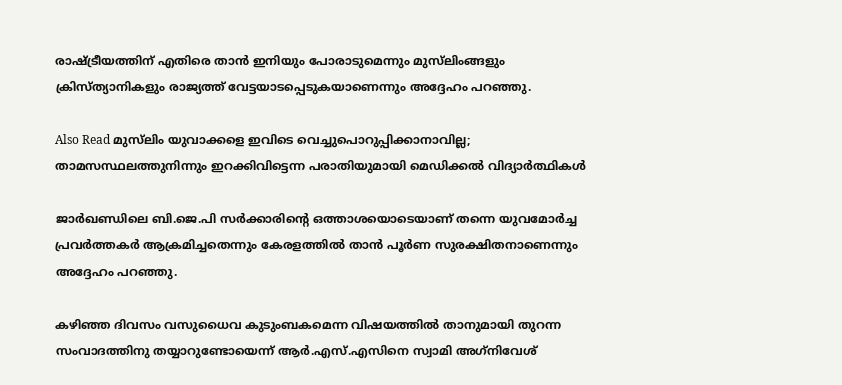രാഷ്ട്രീയത്തിന് എതിരെ താന്‍ ഇനിയും പോരാടുമെന്നും മുസ്‌ലിംങ്ങളും ക്രിസ്ത്യാനികളും രാജ്യത്ത് വേട്ടയാടപ്പെടുകയാണെന്നും അദ്ദേഹം പറഞ്ഞു.

Also Read മുസ്‌ലിം യുവാക്കളെ ഇവിടെ വെച്ചുപൊറുപ്പിക്കാനാവില്ല; താമസസ്ഥലത്തുനിന്നും ഇറക്കിവിട്ടെന്ന പരാതിയുമായി മെഡിക്കല്‍ വിദ്യാര്‍ത്ഥികള്‍

ജാര്‍ഖണ്ഡിലെ ബി.ജെ.പി സര്‍ക്കാരിന്റെ ഒത്താശയൊടെയാണ് തന്നെ യുവമോര്‍ച്ച പ്രവര്‍ത്തകര്‍ ആക്രമിച്ചതെന്നും കേരളത്തില്‍ താന്‍ പൂര്‍ണ സുരക്ഷിതനാണെന്നും അദ്ദേഹം പറഞ്ഞു.

കഴിഞ്ഞ ദിവസം വസുധൈവ കുടുംബകമെന്ന വിഷയത്തില്‍ താനുമായി തുറന്ന സംവാദത്തിനു തയ്യാറുണ്ടോയെന്ന് ആര്‍.എസ്.എസിനെ സ്വാമി അഗ്‌നിവേശ്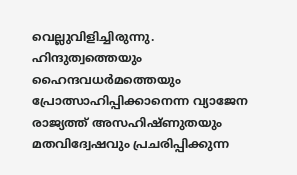വെല്ലുവിളിച്ചിരുന്നു. ഹിന്ദുത്വത്തെയും ഹൈന്ദവധര്‍മത്തെയും പ്രോത്സാഹിപ്പിക്കാനെന്ന വ്യാജേന രാജ്യത്ത് അസഹിഷ്ണുതയും മതവിദ്വേഷവും പ്രചരിപ്പിക്കുന്ന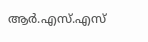ആര്‍.എസ്.എസ്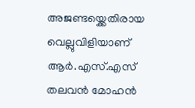അജണ്ടയ്ക്കെതിരായ വെല്ലുവിളിയാണ് ആര്‍.എസ്.എസ് തലവന്‍ മോഹന്‍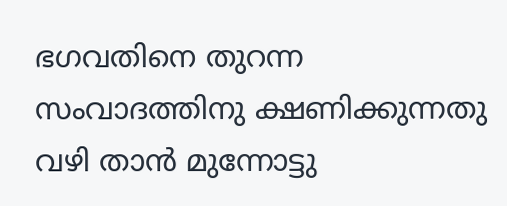ഭഗവതിനെ തുറന്ന സംവാദത്തിനു ക്ഷണിക്കുന്നതു വഴി താന്‍ മുന്നോട്ടു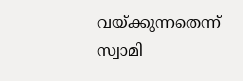വയ്ക്കുന്നതെന്ന് സ്വാമി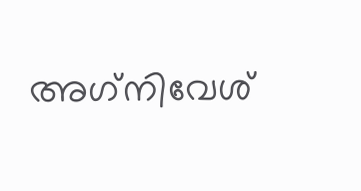അഗ്‌നിവേശ്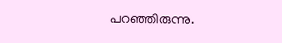പറഞ്ഞിരുന്നു.